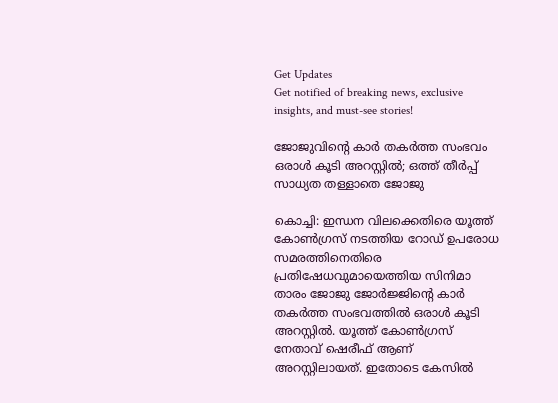Get Updates
Get notified of breaking news, exclusive insights, and must-see stories!

ജോജുവിന്റെ കാര്‍ തകര്‍ത്ത സംഭവം ഒരാള്‍ കൂടി അറസ്റ്റില്‍; ഒത്ത് തീര്‍പ്പ് സാധ്യത തള്ളാതെ ജോജു

കൊച്ചി: ഇന്ധന വിലക്കെതിരെ യൂത്ത് കോണ്‍ഗ്രസ് നടത്തിയ റോഡ് ഉപരോധ സമരത്തിനെതിരെ പ്രതിഷേധവുമായെത്തിയ സിനിമാ താരം ജോജു ജോര്‍ജ്ജിന്റെ കാര്‍ തകര്‍ത്ത സംഭവത്തില്‍ ഒരാള്‍ കൂടി അറസ്റ്റില്‍. യൂത്ത് കോണ്‍ഗ്രസ് നേതാവ് ഷെരീഫ് ആണ് അറസ്റ്റിലായത്. ഇതോടെ കേസില്‍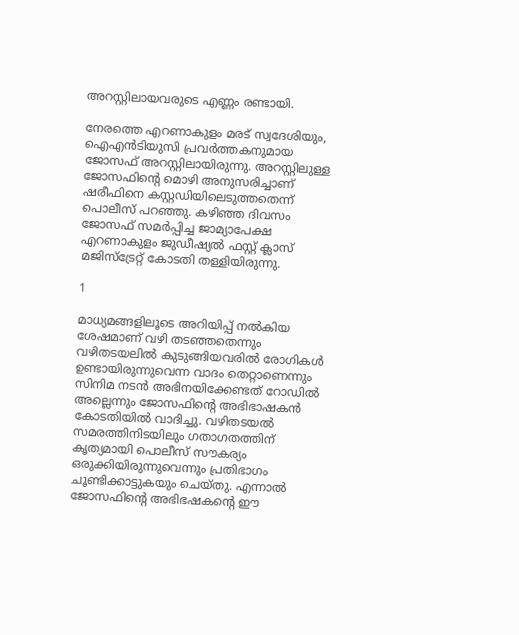അറസ്റ്റിലായവരുടെ എണ്ണം രണ്ടായി.

നേരത്തെ എറണാകുളം മരട് സ്വദേശിയും, ഐഎന്‍ടിയുസി പ്രവര്‍ത്തകനുമായ ജോസഫ് അറസ്റ്റിലായിരുന്നു. അറസ്റ്റിലുള്ള ജോസഫിന്റെ മൊഴി അനുസരിച്ചാണ് ഷരീഫിനെ കസ്റ്റഡിയിലെടുത്തതെന്ന് പൊലീസ് പറഞ്ഞു. കഴിഞ്ഞ ദിവസം ജോസഫ് സമര്‍പ്പിച്ച ജാമ്യാപേക്ഷ എറണാകുളം ജുഡീഷ്യല്‍ ഫസ്റ്റ് ക്ലാസ് മജിസ്‌ട്രേറ്റ് കോടതി തള്ളിയിരുന്നു.

1

മാധ്യമങ്ങളിലൂടെ അറിയിപ്പ് നല്‍കിയ ശേഷമാണ് വഴി തടഞ്ഞതെന്നും വഴിതടയലില്‍ കുടുങ്ങിയവരില്‍ രോഗികള്‍ ഉണ്ടായിരുന്നുവെന്ന വാദം തെറ്റാണെന്നും സിനിമ നടന്‍ അഭിനയിക്കേണ്ടത് റോഡില്‍ അല്ലെന്നും ജോസഫിന്റെ അഭിഭാഷകന്‍ കോടതിയില്‍ വാദിച്ചു. വഴിതടയല്‍ സമരത്തിനിടയിലും ഗതാഗതത്തിന് കൃത്യമായി പൊലീസ് സൗകര്യം ഒരുക്കിയിരുന്നുവെന്നും പ്രതിഭാഗം ചൂണ്ടിക്കാട്ടുകയും ചെയ്തു. എന്നാല്‍ ജോസഫിന്റെ അഭിഭഷകന്റെ ഈ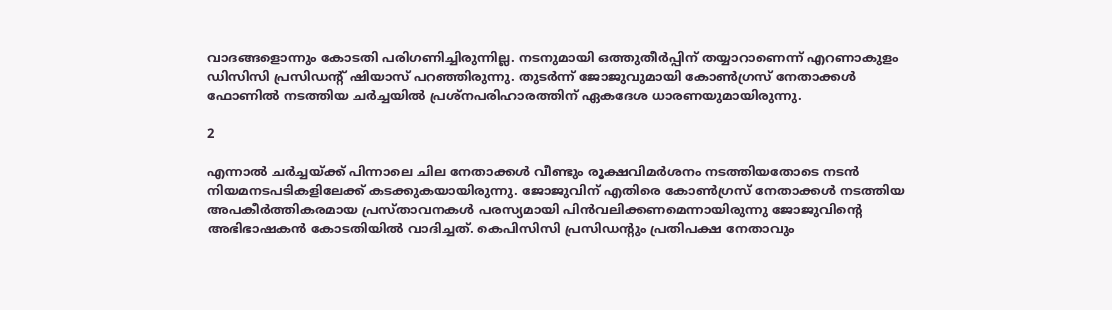വാദങ്ങളൊന്നും കോടതി പരിഗണിച്ചിരുന്നില്ല. നടനുമായി ഒത്തുതീര്‍പ്പിന് തയ്യാറാണെന്ന് എറണാകുളം ഡിസിസി പ്രസിഡന്റ് ഷിയാസ് പറഞ്ഞിരുന്നു. തുടര്‍ന്ന് ജോജുവുമായി കോണ്‍ഗ്രസ് നേതാക്കള്‍ ഫോണില്‍ നടത്തിയ ചര്‍ച്ചയില്‍ പ്രശ്‌നപരിഹാരത്തിന് ഏകദേശ ധാരണയുമായിരുന്നു.

2

എന്നാല്‍ ചര്‍ച്ചയ്ക്ക് പിന്നാലെ ചില നേതാക്കള്‍ വീണ്ടും രൂക്ഷവിമര്‍ശനം നടത്തിയതോടെ നടന്‍ നിയമനടപടികളിലേക്ക് കടക്കുകയായിരുന്നു. ജോജുവിന് എതിരെ കോണ്‍ഗ്രസ് നേതാക്കള്‍ നടത്തിയ അപകീര്‍ത്തികരമായ പ്രസ്താവനകള്‍ പരസ്യമായി പിന്‍വലിക്കണമെന്നായിരുന്നു ജോജുവിന്റെ അഭിഭാഷകന്‍ കോടതിയില്‍ വാദിച്ചത്. കെപിസിസി പ്രസിഡന്റും പ്രതിപക്ഷ നേതാവും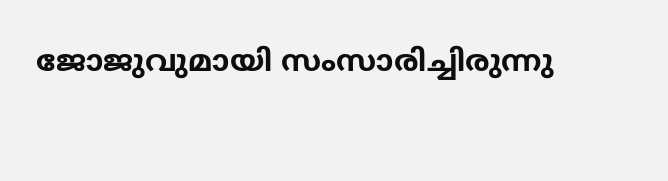ജോജുവുമായി സംസാരിച്ചിരുന്നു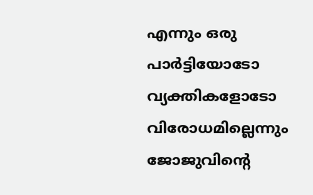എന്നും ഒരു പാര്‍ട്ടിയോടോ വ്യക്തികളോടോ വിരോധമില്ലെന്നും ജോജുവിന്റെ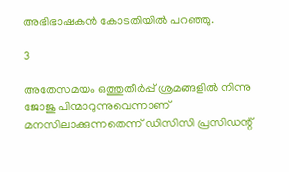അഭിഭാഷകന്‍ കോടതിയില്‍ പറഞ്ഞു.

3

അതേസമയം ഒത്തുതീര്‍പ്പ് ശ്രമങ്ങളില്‍ നിന്നു ജോജു പിന്മാറുന്നുവെന്നാണ് മനസിലാക്കുന്നതെന്ന് ഡിസിസി പ്രസിഡന്റ്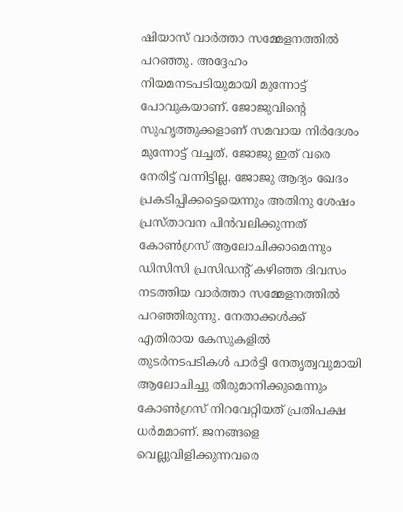ഷിയാസ് വാര്‍ത്താ സമ്മേളനത്തില്‍ പറഞ്ഞു. അദ്ദേഹം നിയമനടപടിയുമായി മുന്നോട്ട് പോവുകയാണ്. ജോജുവിന്റെ സുഹൃത്തുക്കളാണ് സമവായ നിര്‍ദേശം മുന്നോട്ട് വച്ചത്. ജോജു ഇത് വരെ നേരിട്ട് വന്നിട്ടില്ല. ജോജു ആദ്യം ഖേദം പ്രകടിപ്പിക്കട്ടെയെന്നും അതിനു ശേഷം പ്രസ്താവന പിന്‍വലിക്കുന്നത് കോണ്‍ഗ്രസ് ആലോചിക്കാമെന്നും ഡിസിസി പ്രസിഡന്റ് കഴിഞ്ഞ ദിവസം നടത്തിയ വാര്‍ത്താ സമ്മേളനത്തില്‍ പറഞ്ഞിരുന്നു. നേതാക്കള്‍ക്ക് എതിരായ കേസുകളില്‍ തുടര്‍നടപടികള്‍ പാര്‍ട്ടി നേതൃത്വവുമായി ആലോചിച്ചു തീരുമാനിക്കുമെന്നും കോണ്‍ഗ്രസ് നിറവേറ്റിയത് പ്രതിപക്ഷ ധര്‍മമാണ്. ജനങ്ങളെ വെല്ലുവിളിക്കുന്നവരെ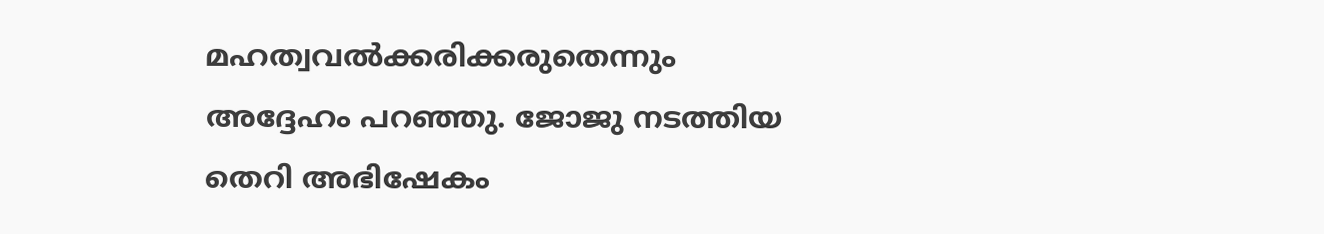മഹത്വവല്‍ക്കരിക്കരുതെന്നും അദ്ദേഹം പറഞ്ഞു. ജോജു നടത്തിയ തെറി അഭിഷേകം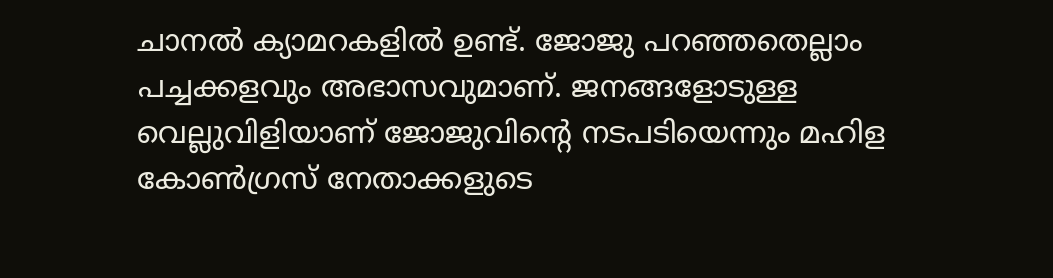ചാനല്‍ ക്യാമറകളില്‍ ഉണ്ട്. ജോജു പറഞ്ഞതെല്ലാം പച്ചക്കളവും അഭാസവുമാണ്. ജനങ്ങളോടുള്ള വെല്ലുവിളിയാണ് ജോജുവിന്റെ നടപടിയെന്നും മഹിള കോണ്‍ഗ്രസ് നേതാക്കളുടെ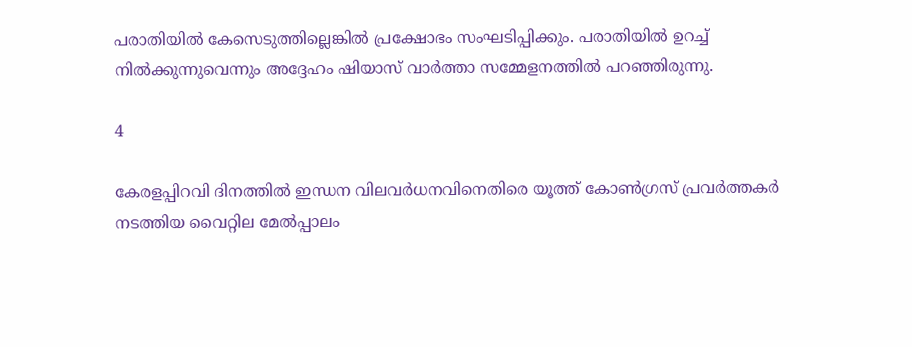പരാതിയില്‍ കേസെടുത്തില്ലെങ്കില്‍ പ്രക്ഷോഭം സംഘടിപ്പിക്കും. പരാതിയില്‍ ഉറച്ച് നില്‍ക്കുന്നുവെന്നും അദ്ദേഹം ഷിയാസ് വാര്‍ത്താ സമ്മേളനത്തില്‍ പറഞ്ഞിരുന്നു.

4

കേരളപ്പിറവി ദിനത്തില്‍ ഇന്ധന വിലവര്‍ധനവിനെതിരെ യൂത്ത് കോണ്‍ഗ്രസ് പ്രവര്‍ത്തകര്‍ നടത്തിയ വൈറ്റില മേല്‍പ്പാലം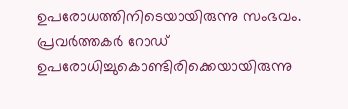ഉപരോധത്തിനിടെയായിരുന്നു സംഭവം. പ്രവര്‍ത്തകര്‍ റോഡ് ഉപരോധിച്ചുകൊണ്ടിരിക്കെയായിരുന്നു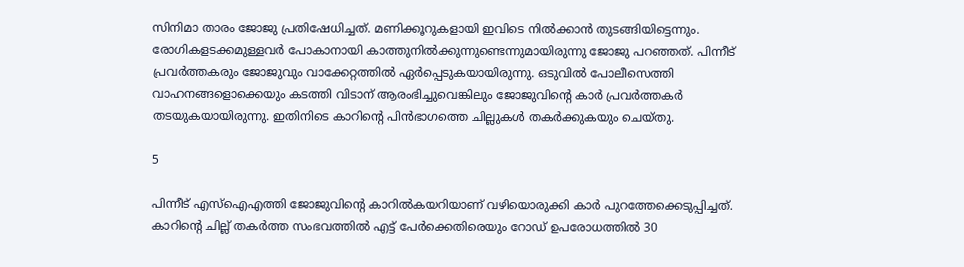സിനിമാ താരം ജോജു പ്രതിഷേധിച്ചത്. മണിക്കൂറുകളായി ഇവിടെ നില്‍ക്കാന്‍ തുടങ്ങിയിട്ടെന്നും. രോഗികളടക്കമുള്ളവര്‍ പോകാനായി കാത്തുനില്‍ക്കുന്നുണ്ടെന്നുമായിരുന്നു ജോജു പറഞ്ഞത്. പിന്നീട് പ്രവര്‍ത്തകരും ജോജുവും വാക്കേറ്റത്തില്‍ ഏര്‍പ്പെടുകയായിരുന്നു. ഒടുവില്‍ പോലീസെത്തി വാഹനങ്ങളൊക്കെയും കടത്തി വിടാന് ആരംഭിച്ചുവെങ്കിലും ജോജുവിന്റെ കാര്‍ പ്രവര്‍ത്തകര്‍ തടയുകയായിരുന്നു. ഇതിനിടെ കാറിന്റെ പിന്‍ഭാഗത്തെ ചില്ലുകള്‍ തകര്‍ക്കുകയും ചെയ്തു.

5

പിന്നീട് എസ്‌ഐഎത്തി ജോജുവിന്റെ കാറില്‍കയറിയാണ് വഴിയൊരുക്കി കാര്‍ പുറത്തേക്കെടുപ്പിച്ചത്. കാറിന്റെ ചില്ല് തകര്‍ത്ത സംഭവത്തില്‍ എട്ട് പേര്‍ക്കെതിരെയും റോഡ് ഉപരോധത്തില്‍ 30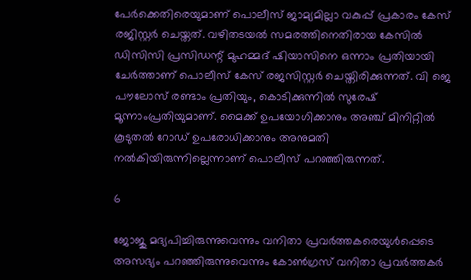പേര്‍ക്കെതിരെയുമാണ് പൊലീസ് ജാമ്യമില്ലാ വകുപ്പ് പ്രകാരം കേസ് രജിസ്റ്റര്‍ ചെയ്തത്. വഴിതടയല്‍ സമരത്തിനെതിരായ കേസില്‍ ഡിസിസി പ്രസിഡന്റ് മുഹമ്മദ് ഷിയാസിനെ ഒന്നാം പ്രതിയായി ചേര്‍ത്താണ് പൊലീസ് കേസ് രജസിസ്റ്റര്‍ ചെയ്തിരിക്കുന്നത്. വി ജെ പൗലോസ് രണ്ടാം പ്രതിയും, കൊടിക്കുന്നില്‍ സുരേഷ് മൂന്നാംപ്രതിയുമാണ്. മൈക്ക് ഉപയോഗിക്കാനും അഞ്ച് മിനിറ്റില്‍ കൂടുതല്‍ റോഡ് ഉപരോധിക്കാനും അനുമതി നല്‍കിയിരുന്നില്ലെന്നാണ് പൊലീസ് പറഞ്ഞിരുന്നത്.

6

ജോജു മദ്യപിച്ചിരുന്നുവെന്നും വനിതാ പ്രവര്‍ത്തകരെയുള്‍പ്പെടെ അസഭ്യം പറഞ്ഞിരുന്നുവെന്നും കോണ്‍ഗ്രസ് വനിതാ പ്രവര്‍ത്തകര്‍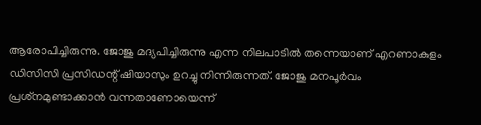ആരോപിച്ചിരുന്നു. ജോജു മദ്യപിച്ചിരുന്നു എന്ന നിലപാടില്‍ തന്നെയാണ് എറണാകുളം ഡിസിസി പ്രസിഡന്റ് ഷിയാസും ഉറച്ചു നിന്നിരുന്നത്. ജോജു മനപൂര്‍വം പ്രശ്‌നമുണ്ടാക്കാന്‍ വന്നതാണോയെന്ന്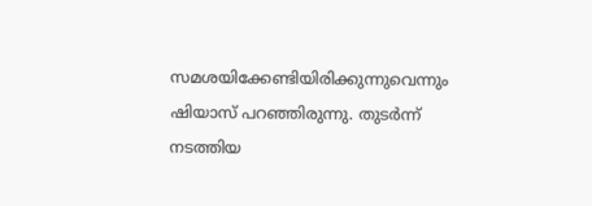സമശയിക്കേണ്ടിയിരിക്കുന്നുവെന്നും ഷിയാസ് പറഞ്ഞിരുന്നു. തുടര്‍ന്ന് നടത്തിയ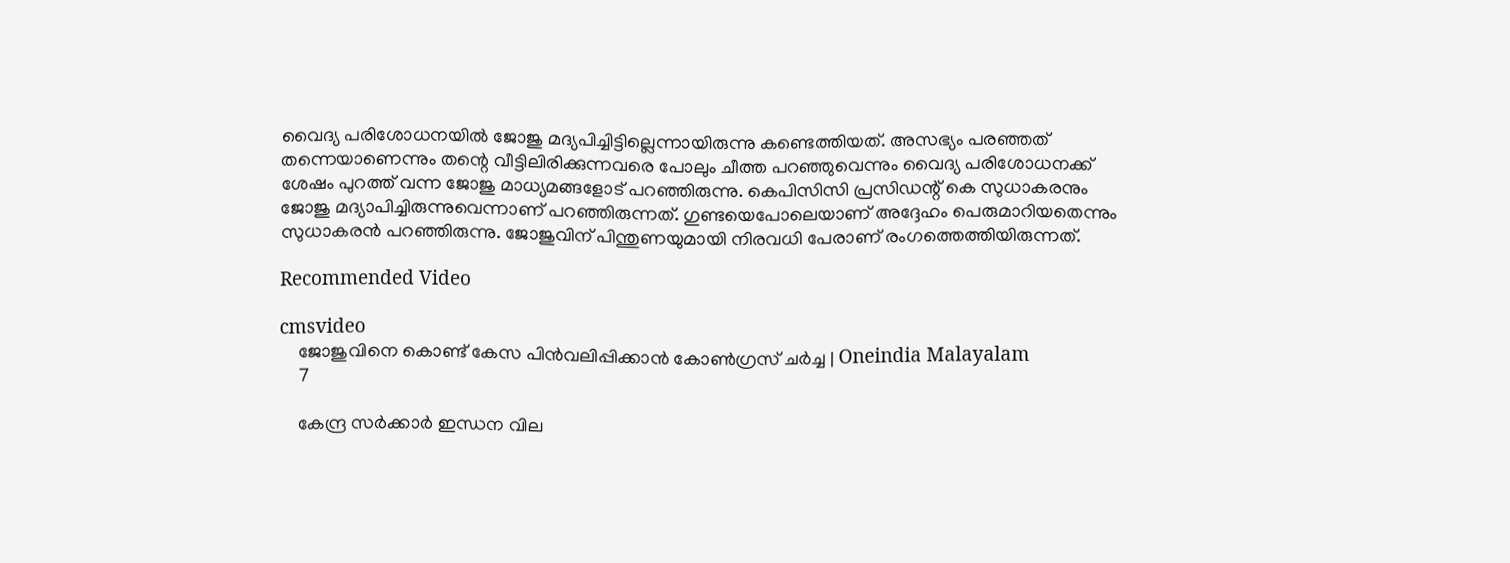വൈദ്യ പരിശോധനയില്‍ ജോജു മദ്യപിച്ചിട്ടില്ലെന്നായിരുന്നു കണ്ടെത്തിയത്. അസഭ്യം പരഞ്ഞത് തന്നെയാണെന്നും തന്റെ വീട്ടിലിരിക്കുന്നവരെ പോലും ചീത്ത പറഞ്ഞുവെന്നും വൈദ്യ പരിശോധനക്ക് ശേഷം പുറത്ത് വന്ന ജോജു മാധ്യമങ്ങളോട് പറഞ്ഞിരുന്നു. കെപിസിസി പ്രസിഡന്റ് കെ സുധാകരനും ജോജു മദ്യാപിച്ചിരുന്നുവെന്നാണ് പറഞ്ഞിരുന്നത്. ഗുണ്ടയെപോലെയാണ് അദ്ദേഹം പെരുമാറിയതെന്നും സുധാകരന്‍ പറഞ്ഞിരുന്നു. ജോജുവിന് പിന്തുണയുമായി നിരവധി പേരാണ് രംഗത്തെത്തിയിരുന്നത്.

Recommended Video

cmsvideo
    ജോജുവിനെ കൊണ്ട് കേസ പിന്‍വലിപ്പിക്കാന്‍ കോണ്‍ഗ്രസ് ചര്‍ച്ച | Oneindia Malayalam
    7

    കേന്ദ്ര സര്‍ക്കാര്‍ ഇന്ധന വില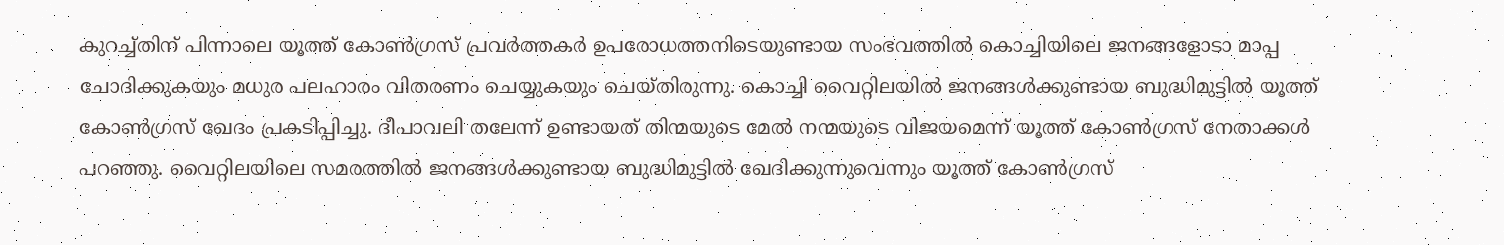കുറച്ച്തിന് പിന്നാലെ യൂത്ത് കോണ്‍ഗ്രസ് പ്രവര്‍ത്തകര്‍ ഉപരോധത്തനിടെയുണ്ടായ സംഭവത്തില്‍ കൊച്ചിയിലെ ജനങ്ങളോടാ മാപ്പ ചോദിക്കുകയും മധുര പലഹാരം വിതരണം ചെയ്യുകയും ചെയ്തിരുന്നു. കൊച്ചി വൈറ്റിലയില്‍ ജനങ്ങള്‍ക്കുണ്ടായ ബുദ്ധിമുട്ടില്‍ യൂത്ത് കോണ്‍ഗ്രസ് ഖേദം പ്രകടിപ്പിച്ചു. ദീപാവലി തലേന്ന് ഉണ്ടായത് തിന്മയുടെ മേല്‍ നന്മയുടെ വിജയമെന്ന് യൂത്ത് കോണ്‍ഗ്രസ് നേതാക്കള്‍ പറഞ്ഞു. വൈറ്റിലയിലെ സമരത്തില്‍ ജനങ്ങള്‍ക്കുണ്ടായ ബുദ്ധിമുട്ടില്‍ ഖേദിക്കുന്നുവെന്നും യൂത്ത് കോണ്‍ഗ്രസ്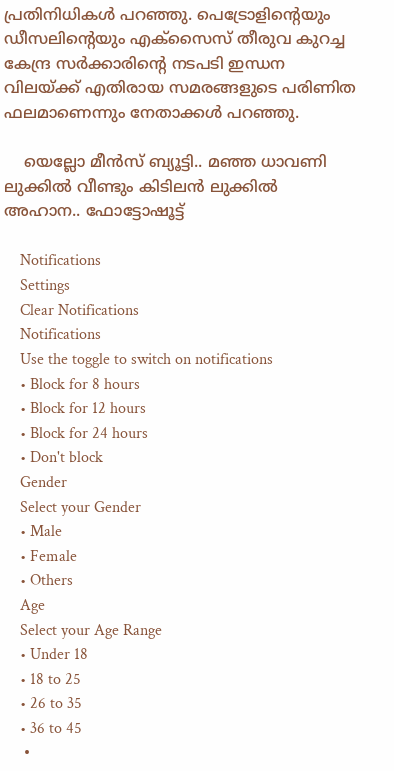പ്രതിനിധികള്‍ പറഞ്ഞു. പെട്രോളിന്റെയും ഡീസലിന്റെയും എക്‌സൈസ് തീരുവ കുറച്ച കേന്ദ്ര സര്‍ക്കാരിന്റെ നടപടി ഇന്ധന വിലയ്ക്ക് എതിരായ സമരങ്ങളുടെ പരിണിത ഫലമാണെന്നും നേതാക്കള്‍ പറഞ്ഞു.

    യെല്ലോ മീൻസ് ബ്യൂട്ടി.. മഞ്ഞ ധാവണി ലുക്കിൽ വീണ്ടും കിടിലൻ ലുക്കിൽ അഹാന.. ഫോട്ടോഷൂട്ട്

    Notifications
    Settings
    Clear Notifications
    Notifications
    Use the toggle to switch on notifications
    • Block for 8 hours
    • Block for 12 hours
    • Block for 24 hours
    • Don't block
    Gender
    Select your Gender
    • Male
    • Female
    • Others
    Age
    Select your Age Range
    • Under 18
    • 18 to 25
    • 26 to 35
    • 36 to 45
    •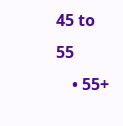45 to 55
    • 55+